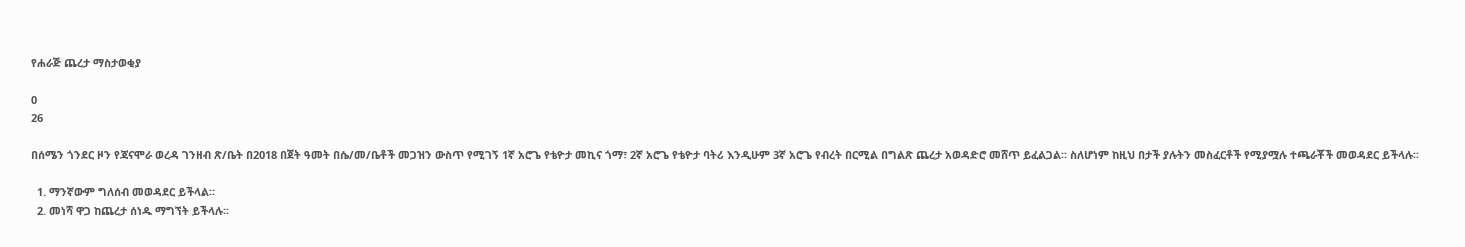የሐራጅ ጨረታ ማስታወቂያ

0
26

በሰሜን ጎንደር ዞን የጃናሞራ ወረዳ ገንዘብ ጽ/ቤት በ2018 በጀት ዓመት በሴ/መ/ቤቶች መጋዝን ውስጥ የሚገኝ 1ኛ አሮጌ የቴዮታ መኪና ጎማ፣ 2ኛ አሮጌ የቴዮታ ባትሪ እንዲሁም 3ኛ አሮጌ የብረት በርሚል በግልጽ ጨረታ አወዳድሮ መሸጥ ይፈልጋል፡፡ ስለሆነም ከዚህ በታች ያሉትን መስፈርቶች የሚያሟሉ ተጫራቾች መወዳደር ይችላሉ፡፡

  1. ማንኛውም ግለሰብ መወዳደር ይችላል፡፡
  2. መነሻ ዋጋ ከጨረታ ሰነዱ ማግኘት ይችላሉ፡፡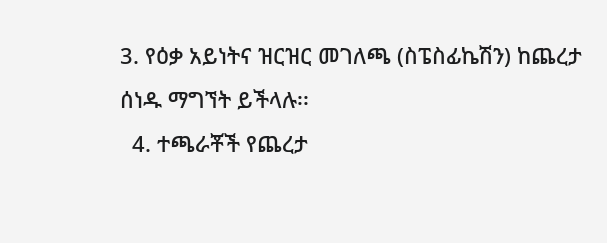3. የዕቃ አይነትና ዝርዝር መገለጫ (ስፔስፊኬሽን) ከጨረታ ሰነዱ ማግኘት ይችላሉ፡፡
  4. ተጫራቾች የጨረታ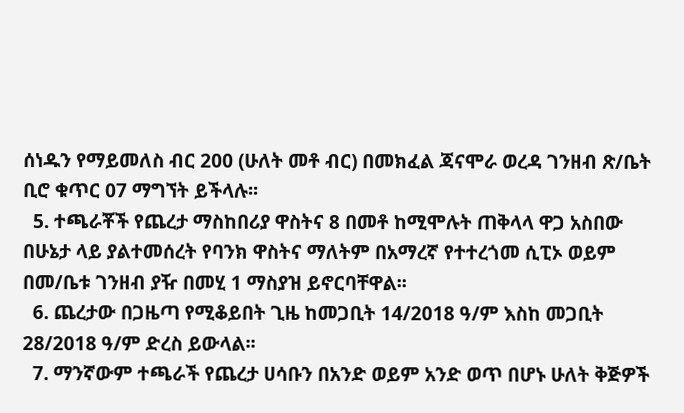ሰነዱን የማይመለስ ብር 200 (ሁለት መቶ ብር) በመክፈል ጃናሞራ ወረዳ ገንዘብ ጽ/ቤት ቢሮ ቁጥር 07 ማግኘት ይችላሉ፡፡
  5. ተጫራቾች የጨረታ ማስከበሪያ ዋስትና 8 በመቶ ከሚሞሉት ጠቅላላ ዋጋ አስበው በሁኔታ ላይ ያልተመሰረት የባንክ ዋስትና ማለትም በአማረኛ የተተረጎመ ሲፒኦ ወይም በመ/ቤቱ ገንዘብ ያዥ በመሂ 1 ማስያዝ ይኖርባቸዋል፡፡
  6. ጨረታው በጋዜጣ የሚቆይበት ጊዜ ከመጋቢት 14/2018 ዓ/ም እስከ መጋቢት 28/2018 ዓ/ም ድረስ ይውላል፡፡
  7. ማንኛውም ተጫራች የጨረታ ሀሳቡን በአንድ ወይም አንድ ወጥ በሆኑ ሁለት ቅጅዎች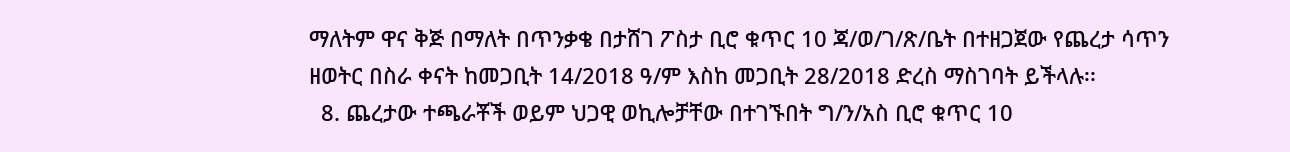ማለትም ዋና ቅጅ በማለት በጥንቃቄ በታሸገ ፖስታ ቢሮ ቁጥር 10 ጃ/ወ/ገ/ጽ/ቤት በተዘጋጀው የጨረታ ሳጥን ዘወትር በስራ ቀናት ከመጋቢት 14/2018 ዓ/ም እስከ መጋቢት 28/2018 ድረስ ማስገባት ይችላሉ፡፡
  8. ጨረታው ተጫራቾች ወይም ህጋዊ ወኪሎቻቸው በተገኙበት ግ/ን/አስ ቢሮ ቁጥር 10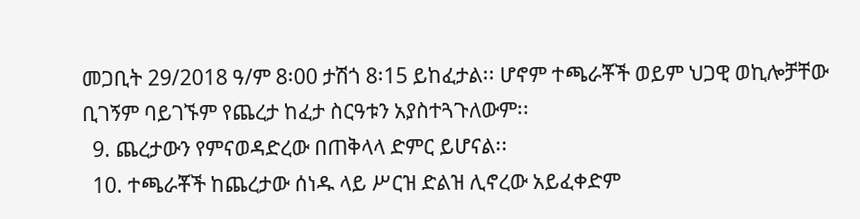መጋቢት 29/2018 ዓ/ም 8፡00 ታሽጎ 8፡15 ይከፈታል፡፡ ሆኖም ተጫራቾች ወይም ህጋዊ ወኪሎቻቸው ቢገኝም ባይገኙም የጨረታ ከፈታ ስርዓቱን አያስተጓጉለውም፡፡
  9. ጨረታውን የምናወዳድረው በጠቅላላ ድምር ይሆናል፡፡
  10. ተጫራቾች ከጨረታው ሰነዱ ላይ ሥርዝ ድልዝ ሊኖረው አይፈቀድም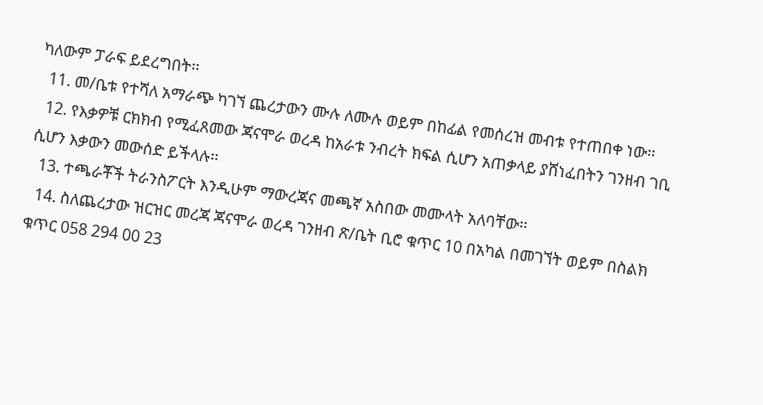ካለውም ፓራፍ ይደረግበት፡፡
  11. መ/ቤቱ የተሻለ አማራጭ ካገኘ ጨረታውን ሙሉ ለሙሉ ወይም በከፊል የመሰረዝ መብቱ የተጠበቀ ነው፡፡
  12. የእቃዎቹ ርክክብ የሚፈጸመው ጃናሞራ ወረዳ ከአራቱ ንብረት ክፍል ሲሆን አጠቃላይ ያሸነፈበትን ገንዘብ ገቢ ሲሆን እቃውን መውሰድ ይችላሉ፡፡
  13. ተጫራቾች ትራንስፖርት እንዲሁም ማውረጃና መጫኛ አስበው መሙላት አለባቸው፡፡
  14. ስለጨረታው ዝርዝር መረጃ ጃናሞራ ወረዳ ገንዘብ ጽ/ቤት ቢሮ ቁጥር 10 በአካል በመገኘት ወይም በስልክ ቁጥር 058 294 00 23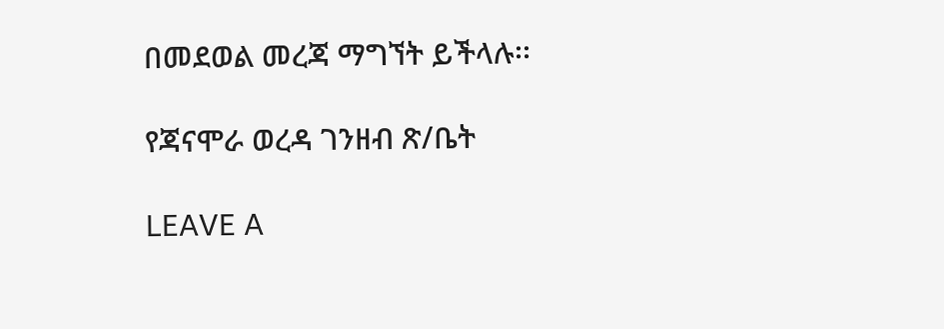በመደወል መረጃ ማግኘት ይችላሉ፡፡

የጃናሞራ ወረዳ ገንዘብ ጽ/ቤት

LEAVE A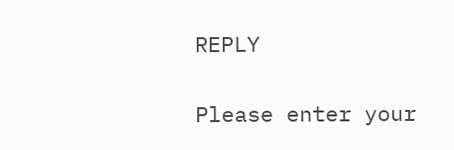REPLY

Please enter your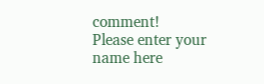comment!
Please enter your name here